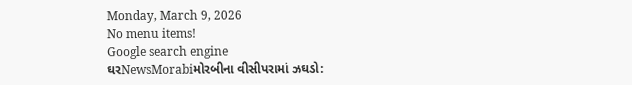Monday, March 9, 2026
No menu items!
Google search engine
ઘરNewsMorabiમોરબીના વીસીપરામાં ઝઘડો: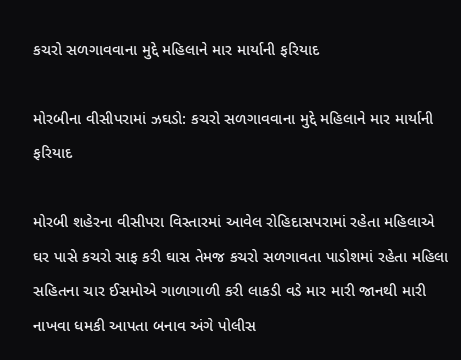કચરો સળગાવવાના મુદ્દે મહિલાને માર માર્યાની ફરિયાદ

મોરબીના વીસીપરામાં ઝઘડો: કચરો સળગાવવાના મુદ્દે મહિલાને માર માર્યાની ફરિયાદ

મોરબી શહેરના વીસીપરા વિસ્તારમાં આવેલ રોહિદાસપરામાં રહેતા મહિલાએ ઘર પાસે કચરો સાફ કરી ઘાસ તેમજ કચરો સળગાવતા પાડોશમાં રહેતા મહિલા સહિતના ચાર ઈસમોએ ગાળાગાળી કરી લાકડી વડે માર મારી જાનથી મારી નાખવા ધમકી આપતા બનાવ અંગે પોલીસ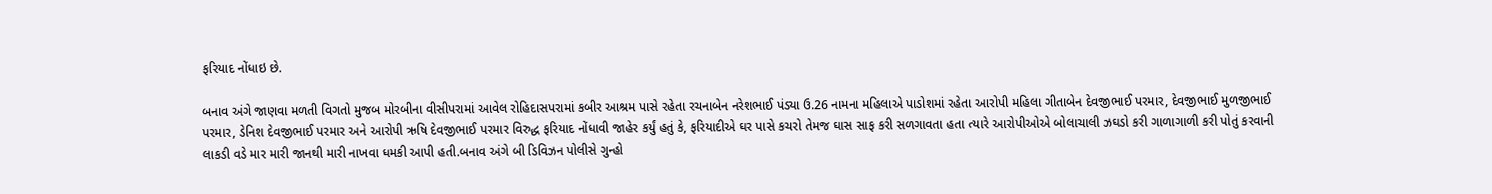ફરિયાદ નોંધાઇ છે.

બનાવ અંગે જાણવા મળતી વિગતો મુજબ મોરબીના વીસીપરામાં આવેલ રોહિદાસપરામાં કબીર આશ્રમ પાસે રહેતા રચનાબેન નરેશભાઈ પંડ્યા ઉ.26 નામના મહિલાએ પાડોશમાં રહેતા આરોપી મહિલા ગીતાબેન દેવજીભાઈ પરમાર, દેવજીભાઈ મુળજીભાઈ પરમાર, ડેનિશ દેવજીભાઈ પરમાર અને આરોપી ઋષિ દેવજીભાઈ પરમાર વિરુદ્ધ ફરિયાદ નોંધાવી જાહેર કર્યું હતું કે, ફરિયાદીએ ઘર પાસે કચરો તેમજ ઘાસ સાફ કરી સળગાવતા હતા ત્યારે આરોપીઓએ બોલાચાલી ઝઘડો કરી ગાળાગાળી કરી પોતું કરવાની લાકડી વડે માર મારી જાનથી મારી નાખવા ધમકી આપી હતી.બનાવ અંગે બી ડિવિઝન પોલીસે ગુન્હો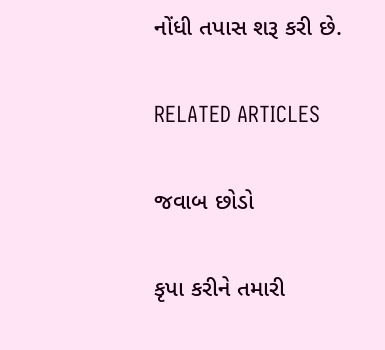નોંધી તપાસ શરૂ કરી છે.

RELATED ARTICLES

જવાબ છોડો

કૃપા કરીને તમારી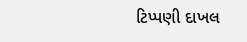ટિપ્પણી દાખલ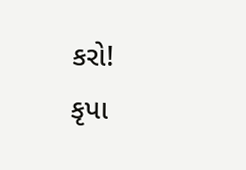કરો!
કૃપા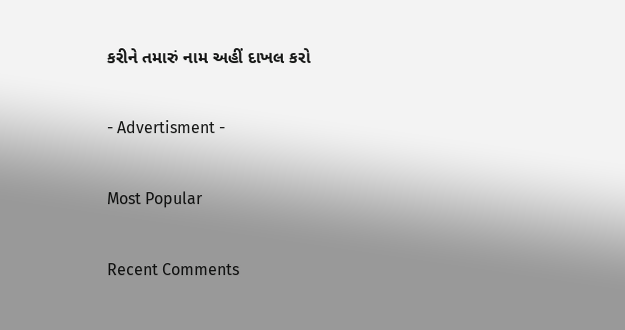કરીને તમારું નામ અહીં દાખલ કરો

- Advertisment -

Most Popular

Recent Comments